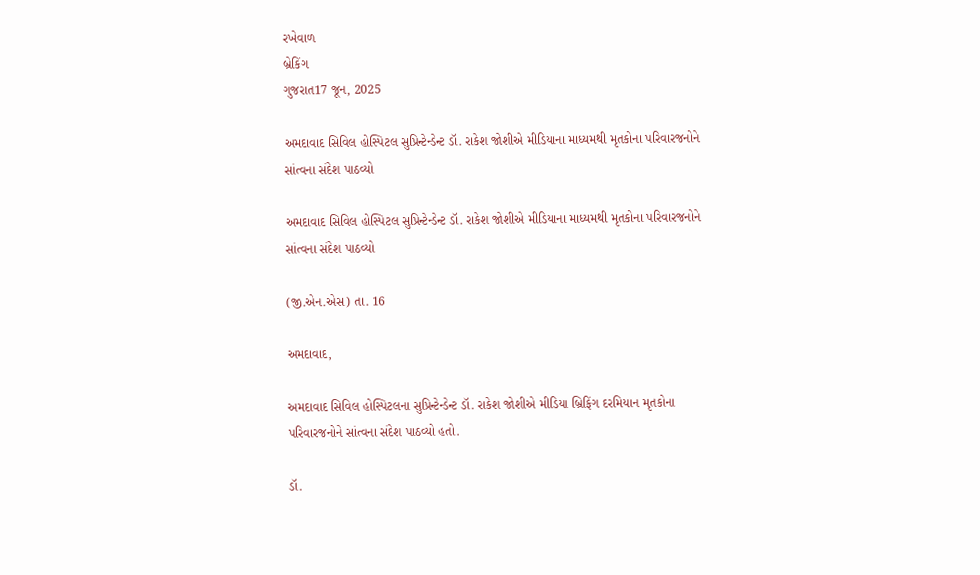રખેવાળ
બ્રેકિંગ
ગુજરાત17 જૂન, 2025

અમદાવાદ સિવિલ હોસ્પિટલ સુપ્રિન્ટેન્ડેન્ટ ડૉ. રાકેશ જોશીએ મીડિયાના માધ્યમથી મૃતકોના પરિવારજનોને સાંત્વના સંદેશ પાઠવ્યો

અમદાવાદ સિવિલ હોસ્પિટલ સુપ્રિન્ટેન્ડેન્ટ ડૉ. રાકેશ જોશીએ મીડિયાના માધ્યમથી મૃતકોના પરિવારજનોને સાંત્વના સંદેશ પાઠવ્યો

(જી.એન.એસ) તા. 16

અમદાવાદ,

અમદાવાદ સિવિલ હોસ્પિટલના સુપ્રિન્ટેન્ડેન્ટ ડૉ. રાકેશ જોશીએ મીડિયા બ્રિફિંગ દરમિયાન મૃતકોના પરિવારજનોને સાંત્વના સંદેશ પાઠવ્યો હતો.

ડૉ.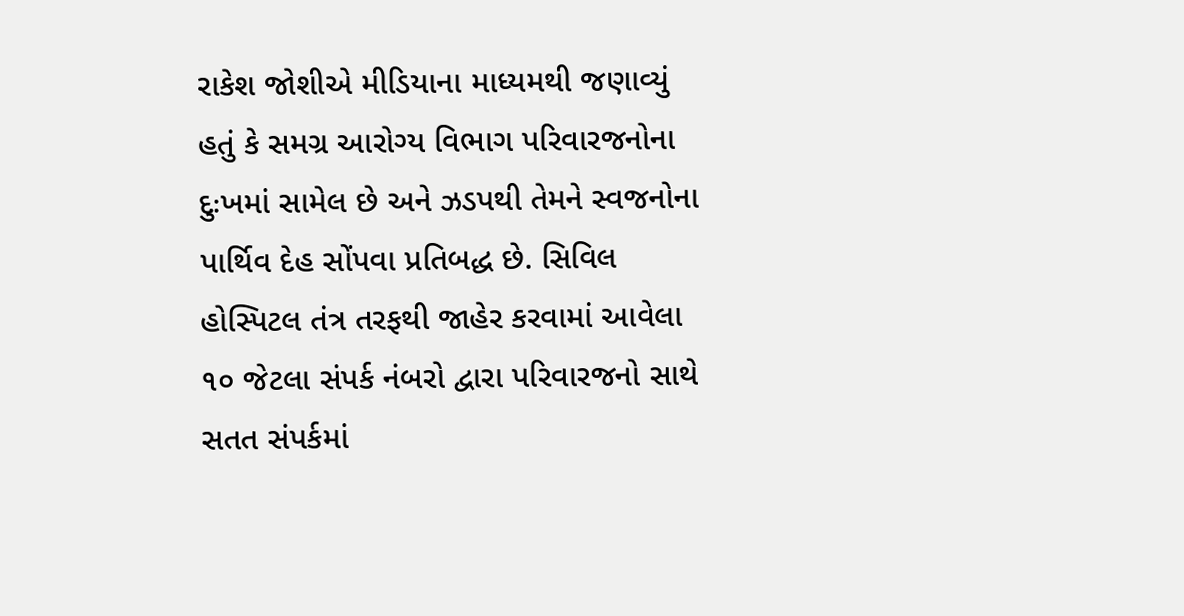રાકેશ જોશીએ મીડિયાના માધ્યમથી જણાવ્યું હતું કે સમગ્ર આરોગ્ય વિભાગ પરિવારજનોના દુઃખમાં સામેલ છે અને ઝડપથી તેમને સ્વજનોના પાર્થિવ દેહ સોંપવા પ્રતિબદ્ધ છે. સિવિલ હોસ્પિટલ તંત્ર તરફથી જાહેર કરવામાં આવેલા ૧૦ જેટલા સંપર્ક નંબરો દ્વારા પરિવારજનો સાથે સતત સંપર્કમાં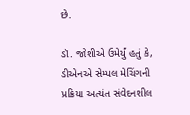છે.

ડૉ. જોશીએ ઉમેર્યું હતું કે, ડીએનએ સેમ્પલ મેચિંગની પ્રક્રિયા અત્યંત સંવેદનશીલ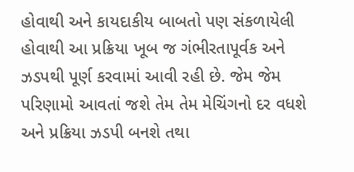હોવાથી અને કાયદાકીય બાબતો પણ સંકળાયેલી હોવાથી આ પ્રક્રિયા ખૂબ જ ગંભીરતાપૂર્વક અને ઝડપથી પૂર્ણ કરવામાં આવી રહી છે. જેમ જેમ પરિણામો આવતાં જશે તેમ તેમ મેચિંગનો દર વધશે અને પ્રક્રિયા ઝડપી બનશે તથા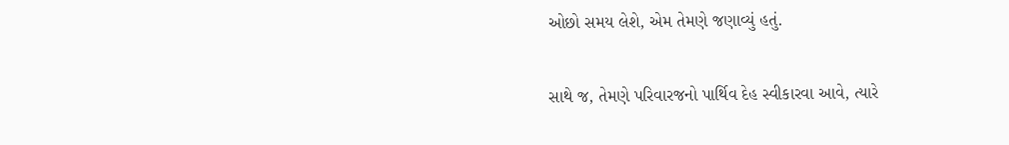ઓછો સમય લેશે, એમ તેમણે જણાવ્યું હતું.

સાથે જ, તેમણે પરિવારજનો પાર્થિવ દેહ સ્વીકારવા આવે, ત્યારે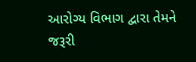આરોગ્ય વિભાગ દ્વારા તેમને જરૂરી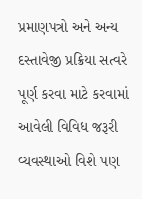પ્રમાણપત્રો અને અન્ય દસ્તાવેજી પ્રક્રિયા સત્વરે પૂર્ણ કરવા માટે કરવામાં આવેલી વિવિધ જરૂરી વ્યવસ્થાઓ વિશે પણ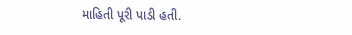માહિતી પૂરી પાડી હતી.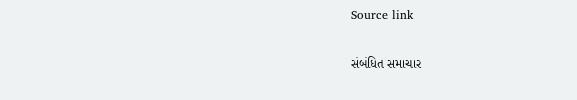Source link

સંબંધિત સમાચાર